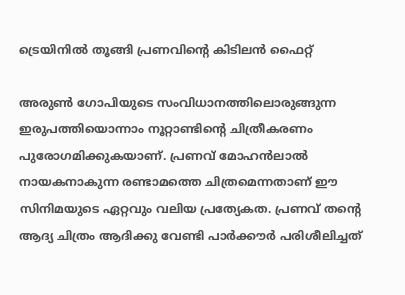ട്രെയിനിൽ തൂങ്ങി പ്രണവിന്‍റെ കിടിലൻ ഫൈറ്റ്

അരുണ്‍ ഗോപിയുടെ സംവിധാനത്തിലൊരുങ്ങുന്ന ഇരുപത്തിയൊന്നാം നൂറ്റാണ്ടിന്‍റെ ചിത്രീകരണം പുരോഗമിക്കുകയാണ്. പ്രണവ് മോഹൻലാൽ നായകനാകുന്ന രണ്ടാമത്തെ ചിത്രമെന്നതാണ് ഈ സിനിമയുടെ ഏറ്റവും വലിയ പ്രത്യേകത. പ്രണവ് തന്‍റെ ആദ്യ ചിത്രം ആദിക്കു വേണ്ടി പാർക്കൗർ പരിശീലിച്ചത്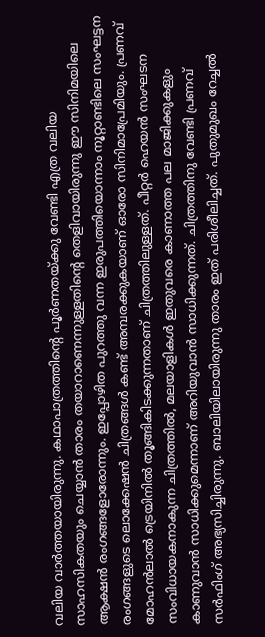വലിയ വാർത്തയായിരുന്നു. കഥാപാത്രത്തിന്‍റെ പൂർണതയ്ക്കു വേണ്ടി എത്ര വലിയ സാഹസികതയും ചെയ്യാൻ താരം തയാറാണെന്നുള്ളതിന്‍റെ തെളിവായിരുന്നു ഈ സിനിമയിലെ ആക്ഷൻ രംഗങ്ങളോരോന്നും. ഇപ്പോഴിത പുറത്തു വന്ന ഇരുപത്തിയൊന്നാം നൂറ്റാണ്ടിലെ സംഘട്ടന രംഗങ്ങളുടെ ലൊക്കേഷൻ ചിത്രങ്ങൾ കണ്ട് അമ്പരക്കുകയാണ് ഓരോ സിനിമാപ്രേമിയും. പ്രണവ് മോഹൻലാൽ ട്രെയിനിൽ തൂങ്ങികിടക്കുന്നതാണ് ചിത്രത്തിലുള്ളത്. പീറ്റർ ഹെയൻ സംഘടന സംവിധായകനാകുന്ന ചിത്രത്തിൽ, മലയാളികൾ ഇതുവരെ കാണാത്ത പല മാജിക്കുകളും കാണുവാൻ സാധിക്കുമെന്നാണ് അറിയുവാൻ സാധിക്കുന്നത്. ചിത്രത്തിനു വേണ്ടി പ്രണവ് സർഫിംഗ് അഭ്യസിച്ചിരുന്നു. ബാലിയിലായിരുന്നു താരം ഇത് പരിശീലിച്ചത്. പുതുമുഖം റേച്ചൽ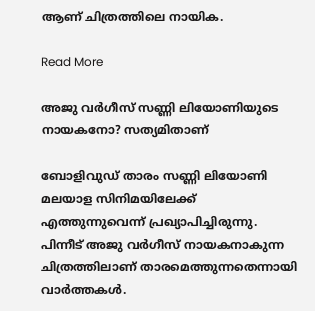ആണ് ചിത്രത്തിലെ നായിക.

Read More

അജു വർഗീസ് സണ്ണി ലിയോണിയുടെ നായകനോ? സത്യമിതാണ്

ബോളിവുഡ് താരം സണ്ണി ലിയോണി മലയാള സിനിമയിലേക്ക് എത്തുന്നുവെന്ന് പ്രഖ്യാപിച്ചിരുന്നു. പിന്നീട് അജു വർഗീസ് നായകനാകുന്ന ചിത്രത്തിലാണ് താരമെത്തുന്നതെന്നായി വാർത്തകൾ.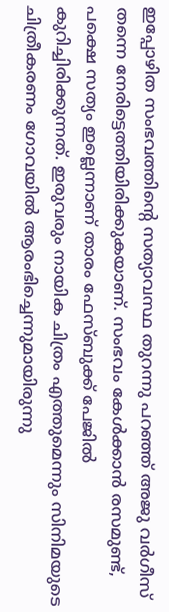ഇപ്പോഴിത സംഭവത്തിന്‍റെ സത്യാവസ്ഥ തുറന്നു പറഞ്ഞ് അജു വർഗീസ് തന്നെ നേരിട്ടെത്തിയിരിക്കുകയാണ്. സംഭവം കേൾക്കാൻ രസമുണ്ട്, പക്ഷെ സത്യം ഇല്ലെന്നാണ് താരം ഫേസ്ബുക്ക് പേജിൽ കുറിച്ചിരിക്കുന്നത്. ഇരുവരും നായിക ചിത്രം എത്തുമെന്നും സിനിമയുടെ ചിത്രീകരണം ഗോവയിൽ ആരംഭിച്ചെന്നുമായിരുന്നു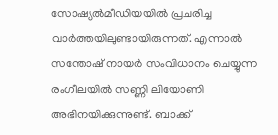സോഷ്യൽമീഡിയയിൽ പ്രചരിച്ച വാർത്തയിലുണ്ടായിരുന്നത്. എന്നാൽ സന്തോഷ് നായർ സംവിധാനം ചെയ്യുന്ന രംഗീലയിൽ സണ്ണി ലിയോണി അഭിനയിക്കുന്നുണ്ട്. ബാക്ക്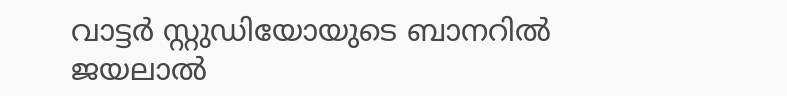വാട്ടർ സ്റ്റുഡിയോയുടെ ബാനറിൽ ജയലാൽ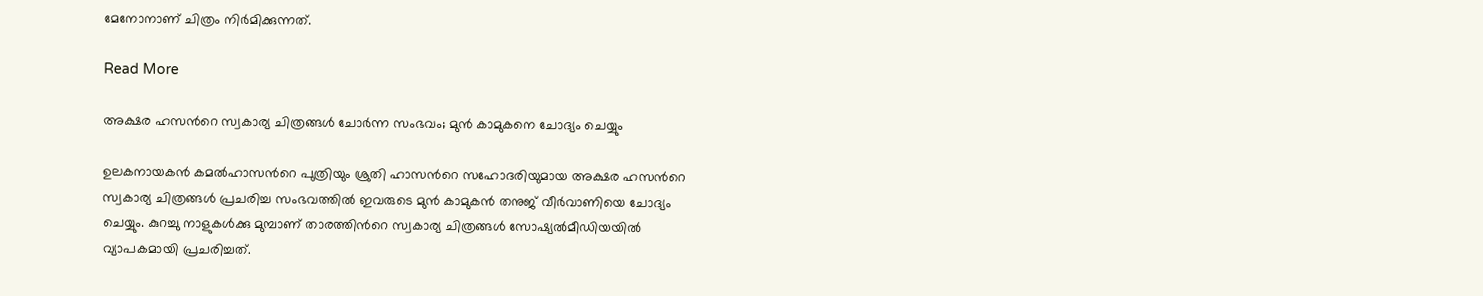മേനോനാണ് ചിത്രം നിർമിക്കുന്നത്.

Read More

അക്ഷര ഹസന്‍റെ സ്വകാര്യ ചിത്രങ്ങൾ ചോർന്ന സംഭവം; മുൻ കാമുകനെ ചോദ്യം ചെയ്യും

ഉലകനായകൻ കമൽഹാസന്‍റെ പുത്രിയും ശ്രുതി ഹാസന്‍റെ സഹോദരിയുമായ അക്ഷര ഹസന്‍റെ സ്വകാര്യ ചിത്രങ്ങൾ പ്രചരിച്ച സംഭവത്തിൽ ഇവരുടെ മുൻ കാമുകൻ തനുജ് വീർവാണിയെ ചോദ്യം ചെയ്യും. കുറച്ചു നാളുകൾക്കു മുമ്പാണ് താരത്തിന്‍റെ സ്വകാര്യ ചിത്രങ്ങൾ സോഷ്യൽമീഡിയയിൽ വ്യാപകമായി പ്രചരിച്ചത്.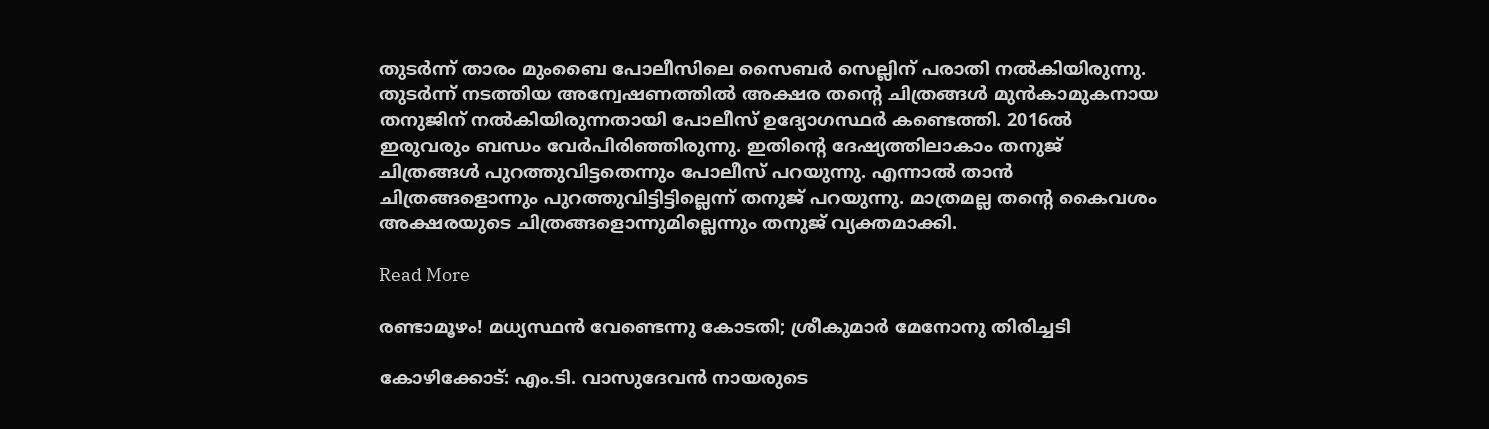തുടർന്ന് താരം മുംബൈ പോലീസിലെ സൈബർ സെല്ലിന് പരാതി നൽകിയിരുന്നു. തുടർന്ന് നടത്തിയ അന്വേഷണത്തിൽ അക്ഷര തന്‍റെ ചിത്രങ്ങൾ മുൻകാമുകനായ തനുജിന് നൽകിയിരുന്നതായി പോലീസ് ഉദ്യോഗസ്ഥർ കണ്ടെത്തി. 2016ൽ ഇരുവരും ബന്ധം വേർപിരിഞ്ഞിരുന്നു. ഇതിന്‍റെ ദേഷ്യത്തിലാകാം തനുജ് ചിത്രങ്ങൾ പുറത്തുവിട്ടതെന്നും പോലീസ് പറയുന്നു. എന്നാൽ താൻ ചിത്രങ്ങളൊന്നും പുറത്തുവിട്ടിട്ടില്ലെന്ന് തനുജ് പറയുന്നു. മാത്രമല്ല തന്‍റെ കൈവശം അക്ഷരയുടെ ചിത്രങ്ങളൊന്നുമില്ലെന്നും തനുജ് വ്യക്തമാക്കി.

Read More

രണ്ടാമൂഴം! മധ്യസ്ഥന്‍ വേണ്ടെന്നു കോടതി; ശ്രീകുമാര്‍ മേനോനു തിരിച്ചടി

കോഴിക്കോട്: എം.ടി. വാസുദേവൻ നായരുടെ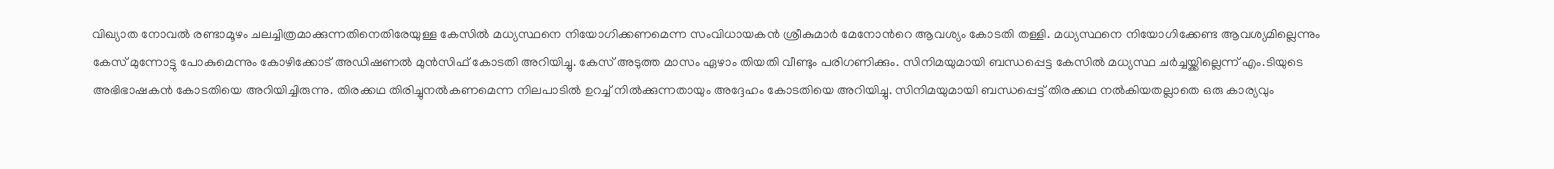വിഖ്യാത നോവൽ രണ്ടാമൂഴം ചലച്ചിത്രമാക്കുന്നതിനെതിരേയുള്ള കേസിൽ മധ്യസ്ഥനെ നിയോഗിക്കണമെന്ന സംവിധായകൻ ശ്രീകുമാർ മേനോന്‍റെ ആവശ്യം കോടതി തള്ളി. മധ്യസ്ഥനെ നിയോഗിക്കേണ്ട ആവശ്യമില്ലെന്നും കേസ് മുന്നോട്ടു പോകുമെന്നും കോഴിക്കോട് അഡിഷണൽ മുൻസിഫ് കോടതി അറിയിച്ചു. കേസ് അടുത്ത മാസം ഏഴാം തിയതി വീണ്ടും പരിഗണിക്കും. സിനിമയുമായി ബന്ധപ്പെട്ട കേസിൽ മധ്യസ്ഥ ചർച്ചയ്ക്കില്ലെന്ന് എം.ടിയുടെ അഭിഭാഷകൻ കോടതിയെ അറിയിച്ചിരുന്നു. തിരക്കഥ തിരിച്ചുനൽകണമെന്ന നിലപാടിൽ ഉറച്ച് നിൽക്കുന്നതായും അദ്ദേഹം കോടതിയെ അറിയിച്ചു. സിനിമയുമായി ബന്ധപ്പെട്ട് തിരക്കഥ നൽകിയതല്ലാതെ ഒരു കാര്യവും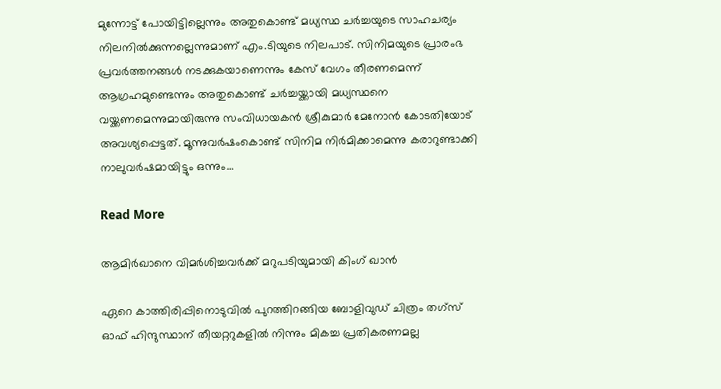മുന്നോട്ട് പോയിട്ടില്ലെന്നും അതുകൊണ്ട് മധ്യസ്ഥ ചർച്ചയുടെ സാഹചര്യം നിലനിൽക്കുന്നല്ലെന്നുമാണ് എം.ടിയുടെ നിലപാട്. സിനിമയുടെ പ്രാരംഭ പ്രവർത്തനങ്ങൾ നടക്കുകയാണെന്നും കേസ് വേഗം തീരണമെന്ന് ആഗ്രഹമുണ്ടെന്നും അതുകൊണ്ട് ചർച്ചയ്ക്കായി മധ്യസ്ഥനെ വയ്ക്കണമെന്നുമായിരുന്നു സംവിധായകൻ ശ്രീകുമാർ മേനോൻ കോടതിയോട് അവശ്യപ്പെട്ടത്. മൂന്നുവർഷംകൊണ്ട് സിനിമ നിർമിക്കാമെന്നു കരാറുണ്ടാക്കി നാലുവർഷമായിട്ടും ഒന്നും…

Read More

ആമിർഖാനെ വിമർശിച്ചവർക്ക് മറുപടിയുമായി കിംഗ് ഖാൻ

ഏറെ കാത്തിരിപ്പിനൊടുവിൽ പുറത്തിറങ്ങിയ ബോളിവുഡ് ചിത്രം തഗ്സ് ഓഫ് ഹിന്ദുസ്ഥാന് തീയറ്ററുകളിൽ നിന്നും മികച്ച പ്രതികരണമല്ല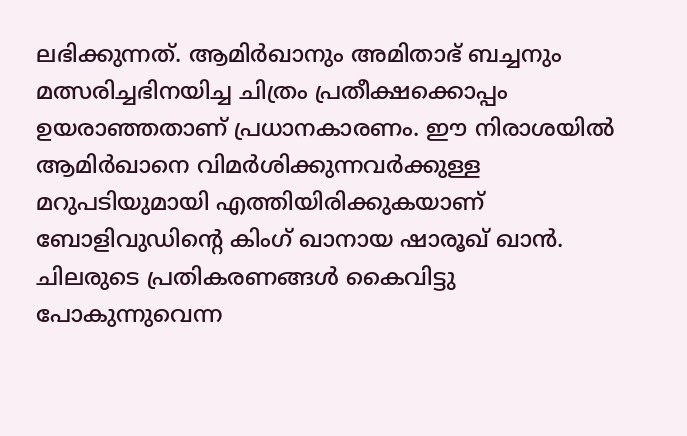ലഭിക്കുന്നത്. ആമിർഖാനും അമിതാഭ് ബച്ചനും മത്സരിച്ചഭിനയിച്ച ചിത്രം പ്രതീക്ഷക്കൊപ്പം ഉയരാഞ്ഞതാണ് പ്രധാനകാരണം. ഈ നിരാശയിൽ ആമിർഖാനെ വിമർശിക്കുന്നവർക്കുള്ള മറുപടിയുമായി എത്തിയിരിക്കുകയാണ് ബോളിവുഡിന്‍റെ കിംഗ് ഖാനായ ഷാരൂഖ് ഖാൻ. ചിലരുടെ പ്രതികരണങ്ങൾ കൈവിട്ടു പോകുന്നുവെന്ന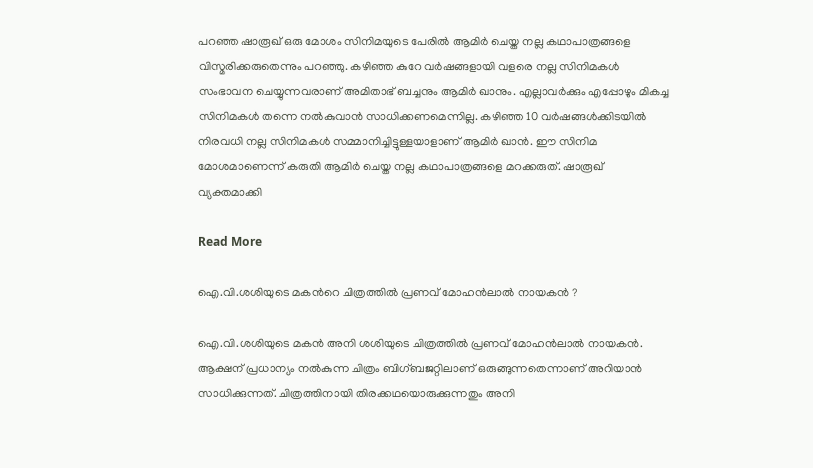പറഞ്ഞ ഷാരൂഖ് ഒരു മോശം സിനിമയുടെ പേരിൽ ആമിർ ചെയ്ത നല്ല കഥാപാത്രങ്ങളെ വിസ്മരിക്കരുതെന്നും പറഞ്ഞു. കഴിഞ്ഞ കുറേ വർഷങ്ങളായി വളരെ നല്ല സിനിമകൾ സംഭാവന ചെയ്യുന്നവരാണ് അമിതാഭ് ബച്ചനും ആമിർ ഖാനും. എല്ലാവർക്കും എപ്പോഴും മികച്ച സിനിമകൾ തന്നെ നൽകുവാൻ സാധിക്കണമെന്നില്ല. കഴിഞ്ഞ 10 വർഷങ്ങൾക്കിടയിൽ നിരവധി നല്ല സിനിമകൾ സമ്മാനിച്ചിട്ടുള്ളയാളാണ് ആമിർ ഖാൻ. ഈ സിനിമ മോശമാണെന്ന് കരുതി ആമിർ ചെയ്ത നല്ല കഥാപാത്രങ്ങളെ മറക്കരുത്. ഷാരൂഖ് വ്യക്തമാക്കി

Read More

ഐ.വി.ശശിയുടെ മകന്‍റെ ചിത്രത്തിൽ പ്രണവ് മോഹൻലാൽ നായകൻ‍‍‍ ?

ഐ.വി.ശശിയുടെ മകൻ അനി ശശിയുടെ ചിത്രത്തിൽ പ്രണവ് മോഹൻലാൽ നായകൻ. ആക്ഷന് പ്രധാന്യം നൽകുന്ന ചിത്രം ബിഗ്ബജറ്റിലാണ് ഒരുങ്ങുന്നതെന്നാണ് അറിയാൻ സാധിക്കുന്നത്. ചിത്രത്തിനായി തിരക്കഥയൊരുക്കുന്നതും അനി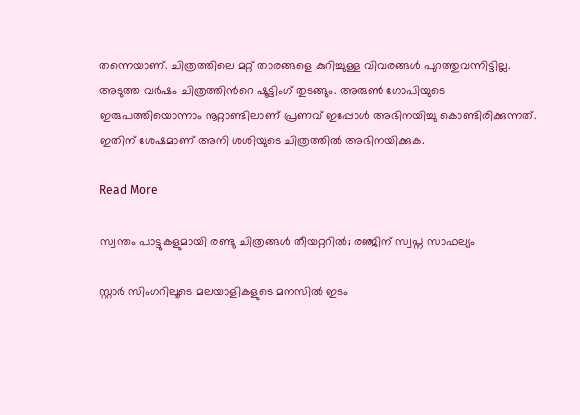തന്നെയാണ്. ചിത്രത്തിലെ മറ്റ് താരങ്ങളെ കുറിച്ചുള്ള വിവരങ്ങൾ പുറത്തുവന്നിട്ടില്ല. അടുത്ത വർഷം ചിത്രത്തിന്‍റെ ഷൂട്ടിംഗ് തുടങ്ങും. അരുൺ ഗോപിയുടെ ഇരുപത്തിയൊന്നാം നൂറ്റാണ്ടിലാണ് പ്രണവ് ഇപ്പോൾ അഭിനയിച്ചു കൊണ്ടിരിക്കുന്നത്. ഇതിന് ശേഷമാണ് അനി ശശിയുടെ ചിത്രത്തിൽ അഭിനയിക്കുക.

Read More

സ്വന്തം പാട്ടുകളുമായി രണ്ടു ചിത്രങ്ങൾ തീയറ്ററിൽ; രഞ്ജിന് സ്വപ്ന സാഫല്യം

സ്റ്റാർ സിംഗറിലൂടെ മലയാളികളുടെ മനസിൽ ഇടം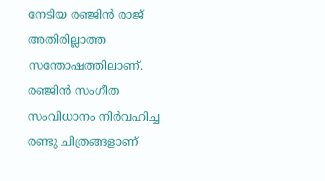നേടിയ രഞ്ജിൻ രാജ് അതിരില്ലാത്ത സന്തോഷത്തിലാണ്. രഞ്ജിൻ സംഗീത സംവിധാനം നിർവഹിച്ച രണ്ടു ചിത്രങ്ങളാണ്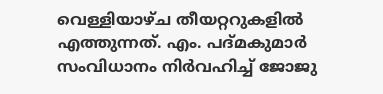വെള്ളിയാഴ്ച തീയറ്ററുകളിൽ എത്തുന്നത്. എം. പദ്മകുമാർ സംവിധാനം നിർവഹിച്ച് ജോജു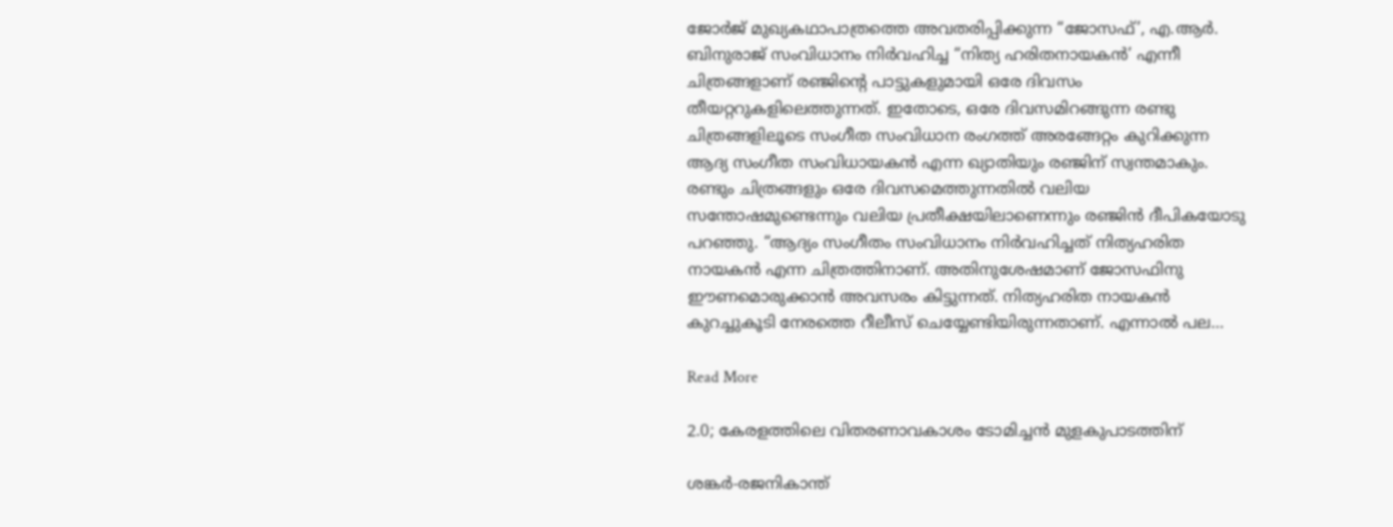ജോർജ് മുഖ്യകഥാപാത്രത്തെ അവതരിപ്പിക്കുന്ന “ജോസഫ്’, എ.ആർ. ബിനുരാജ് സംവിധാനം നിർവഹിച്ച “നിത്യ ഹരിതനായകൻ’ എന്നീ ചിത്രങ്ങളാണ് രഞ്ജിന്‍റെ പാട്ടുകളുമായി ഒരേ ദിവസം തീയറ്ററുകളിലെത്തുന്നത്. ഇതോടെ, ഒരേ ദിവസമിറങ്ങുന്ന രണ്ടു ചിത്രങ്ങളിലൂടെ സംഗീത സംവിധാന രംഗത്ത് അരങ്ങേറ്റം കുറിക്കുന്ന ആദ്യ സംഗീത സംവിധായകൻ എന്ന ഖ്യാതിയും രഞ്ജിന് സ്വന്തമാകും. രണ്ടും ചിത്രങ്ങളും ഒരേ ദിവസമെത്തുന്നതിൽ വലിയ സന്തോഷമുണ്ടെന്നും വലിയ പ്രതീക്ഷയിലാണെന്നും രഞ്ജിൻ ദീപികയോടു പറഞ്ഞു. “ആദ്യം സംഗീതം സംവിധാനം നിർവഹിച്ചത് നിത്യഹരിത നായകൻ എന്ന ചിത്രത്തിനാണ്. അതിനുശേഷമാണ് ജോസഫിനു ഈണമൊരുക്കാൻ അവസരം കിട്ടുന്നത്. നിത്യഹരിത നായകൻ കുറച്ചുകൂടി നേരത്തെ റീലീസ് ചെയ്യേണ്ടിയിരുന്നതാണ്. എന്നാൽ പല…

Read More

2.0; കേരളത്തിലെ വിതരണാവകാശം ടോമിച്ചൻ മുളകുപാടത്തിന്

ശങ്കർ-രജനികാന്ത്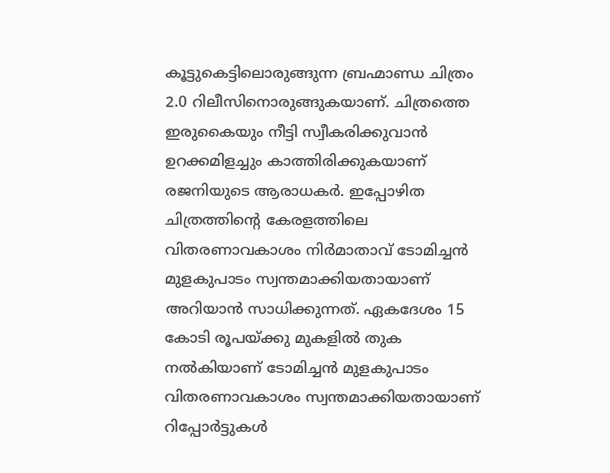കൂട്ടുകെട്ടിലൊരുങ്ങുന്ന ബ്രഹ്മാണ്ഡ ചിത്രം 2.0 റിലീസിനൊരുങ്ങുകയാണ്. ചിത്രത്തെ ഇരുകൈയും നീട്ടി സ്വീകരിക്കുവാൻ ഉറക്കമിളച്ചും കാത്തിരിക്കുകയാണ് രജനിയുടെ ആരാധകർ. ഇപ്പോഴിത ചിത്രത്തിന്‍റെ കേരളത്തിലെ വിതരണാവകാശം നിർമാതാവ് ടോമിച്ചൻ മുളകുപാടം സ്വന്തമാക്കിയതായാണ് അറിയാൻ സാധിക്കുന്നത്. ഏകദേശം 15 കോടി രൂപയ്ക്കു മുകളിൽ തുക നൽകിയാണ് ടോമിച്ചൻ മുളകുപാടം വിതരണാവകാശം സ്വന്തമാക്കിയതായാണ് റിപ്പോർട്ടുകൾ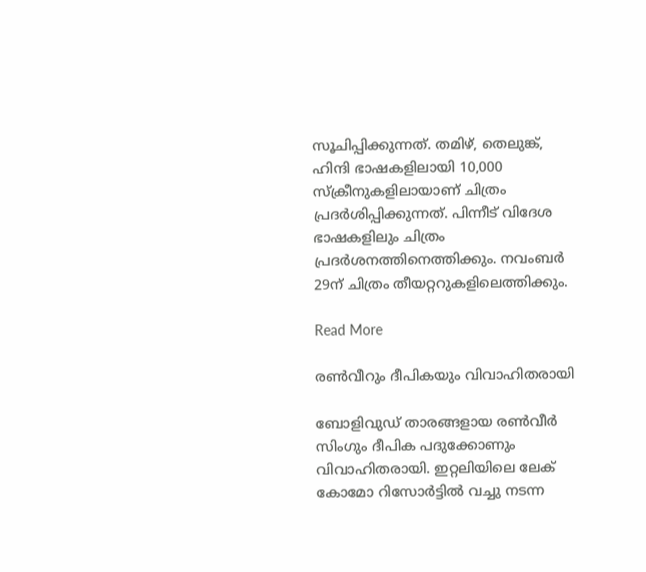സൂചിപ്പിക്കുന്നത്. തമിഴ്, തെലുങ്ക്, ഹിന്ദി ഭാഷകളിലായി 10,000 സ്ക്രീനുകളിലായാണ് ചിത്രം പ്രദർശിപ്പിക്കുന്നത്. പിന്നീട് വിദേശ ഭാഷകളിലും ചിത്രം പ്രദർശനത്തിനെത്തിക്കും. നവംബർ 29ന് ചിത്രം തീയറ്ററുകളിലെത്തിക്കും.

Read More

രണ്‍വീറും ദീപികയും വിവാഹിതരായി

ബോളിവുഡ് താരങ്ങളായ രണ്‍വീർ സിംഗും ദീപിക പദുക്കോണും വിവാഹിതരായി. ഇറ്റലിയിലെ ലേക് കോമോ റിസോർട്ടിൽ വച്ചു നടന്ന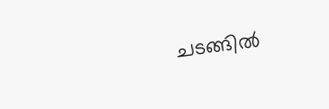ചടങ്ങിൽ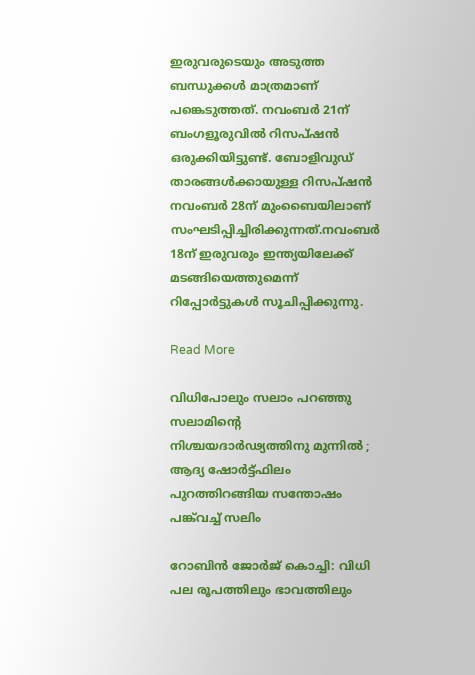ഇരുവരുടെയും അടുത്ത ബന്ധുക്കൾ മാത്രമാണ് പങ്കെടുത്തത്. നവംബർ 21ന് ബംഗളൂരുവിൽ റിസപ്ഷൻ ഒരുക്കിയിട്ടുണ്ട്. ബോളിവുഡ് താരങ്ങൾക്കായുള്ള റിസപ്ഷൻ നവംബർ 28ന് മുംബൈയിലാണ് സംഘടിപ്പിച്ചിരിക്കുന്നത്.നവംബർ 18ന് ഇരുവരും ഇന്ത്യയിലേക്ക് മടങ്ങിയെത്തുമെന്ന് റിപ്പോർട്ടുകൾ സൂചിപ്പിക്കുന്നു.

Read More

വിധിപോലും സലാം പറഞ്ഞു സലാമിന്‍റെ നിശ്ചയദാർഢ്യത്തിനു മുന്നിൽ ; ആദ്യ ഷോർട്ട്ഫിലം പുറത്തിറങ്ങിയ സന്തോഷം പങ്ക്‌വച്ച് സലിം

റോബിൻ ജോർജ് കൊച്ചി: വിധി പല രൂപത്തിലും ഭാവത്തിലും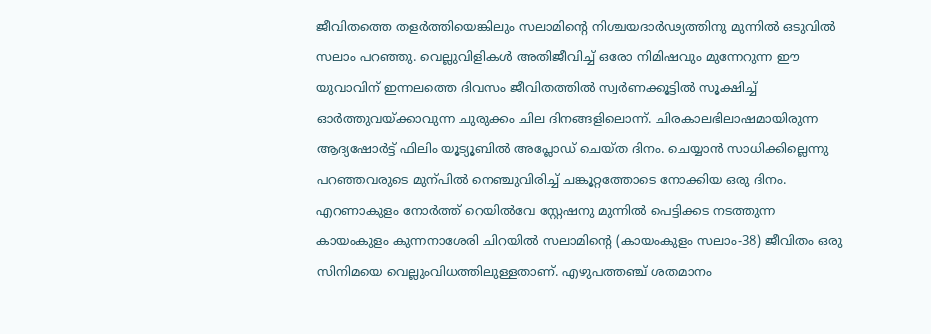ജീവിതത്തെ തളർത്തിയെങ്കിലും സലാമിന്‍റെ നിശ്ചയദാർഢ്യത്തിനു മുന്നിൽ ഒടുവിൽ സലാം പറഞ്ഞു. വെല്ലുവിളികൾ അതിജീവിച്ച് ഒരോ നിമിഷവും മുന്നേറുന്ന ഈ യുവാവിന് ഇന്നലത്തെ ദിവസം ജീവിതത്തിൽ സ്വർണക്കൂട്ടിൽ സൂക്ഷിച്ച് ഓർത്തുവയ്ക്കാവുന്ന ചുരുക്കം ചില ദിനങ്ങളിലൊന്ന്. ചിരകാലഭിലാഷമായിരുന്ന ആദ്യഷോർട്ട് ഫിലിം യൂട്യൂബിൽ അപ്ലോഡ് ചെയ്ത ദിനം. ചെയ്യാൻ സാധിക്കില്ലെന്നു പറഞ്ഞവരുടെ മുന്പിൽ നെഞ്ചുവിരിച്ച് ചങ്കൂറ്റത്തോടെ നോക്കിയ ഒരു ദിനം. എറണാകുളം നോർത്ത് റെയിൽവേ സ്റ്റേഷനു മുന്നിൽ പെട്ടിക്കട നടത്തുന്ന കായംകുളം കുന്നനാശേരി ചിറയിൽ സലാമിന്‍റെ (കായംകുളം സലാം-38) ജീവിതം ഒരു സിനിമയെ വെല്ലുംവിധത്തിലുള്ളതാണ്. എഴുപത്തഞ്ച് ശതമാനം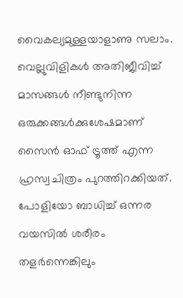വൈകല്യമുള്ളയാളാണു സലാം. വെല്ലുവിളികൾ അതിജീവിച്ച് മാസങ്ങൾ നീണ്ടുനിന്ന ഒരുക്കങ്ങൾക്കുശേഷമാണ് സൈൻ ഓഫ് ട്രൂത്ത് എന്ന ഹ്രസ്വചിത്രം പുറത്തിറക്കിയത്. പോളിയോ ബാധിച്ച് ഒന്നര വയസിൽ ശരീരം തളർന്നെങ്കിലും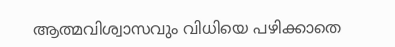ആത്മവിശ്വാസവും വിധിയെ പഴിക്കാതെ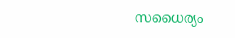സധൈര്യം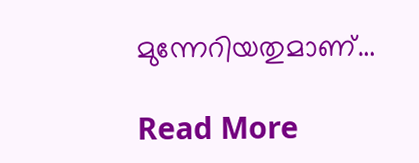മുന്നേറിയതുമാണ്…

Read More